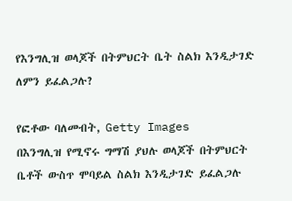የእንግሊዝ ወላጆች በትምህርት ቤት ስልክ እንዲታገድ ለምን ይፈልጋሉ?

የፎቶው ባለመብት, Getty Images
በእንግሊዝ የሚኖሩ ግማሽ ያህሉ ወላጆች በትምህርት ቤቶች ውስጥ ሞባይል ስልክ እንዲታገድ ይፈልጋሉ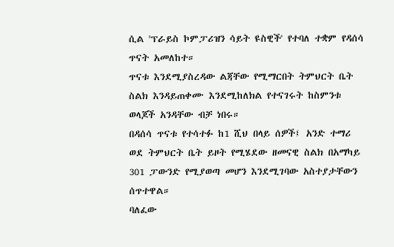ሲል 'ፕራይስ ኮምፓሪዝን ሳይት ዩስዊች' የተባለ ተቋም የዳሰሳ ጥናት አመለከተ።
ጥናቱ እንደሚያስረዳው ልጃቸው የሚማርበት ትምህርት ቤት ስልክ እንዳይጠቀሙ እንደሚከለክል የተናገሩት ከስምንቱ ወላጆች አንዳቸው ብቻ ነበሩ።
በዳሰሳ ጥናቱ የተሳተፉ ከ1 ሺህ በላይ ሰዎች፤ አንድ ተማሪ ወደ ትምህርት ቤት ይዞት የሚሄደው ዘመናዊ ስልክ በአማካይ 301 ፓውንድ የሚያወጣ መሆን እንደሚገባው አስተያታቸውን ሰጥተዋል።
ባለፈው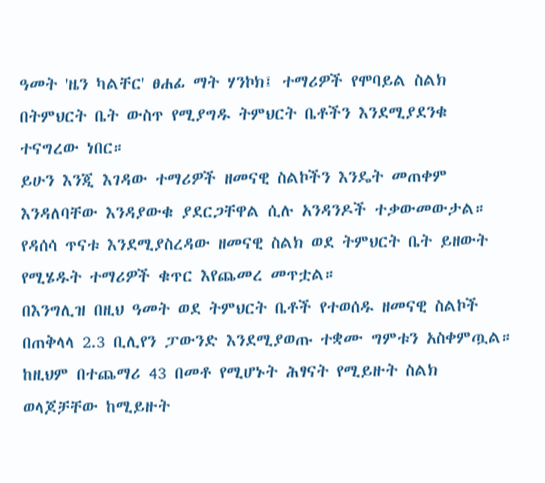ዓመት 'ዜን ካልቸር' ፀሐፊ ማት ሃንኮክ፤ ተማሪዎች የሞባይል ስልክ በትምህርት ቤት ውስጥ የሚያግዱ ትምህርት ቤቶችን እንደሚያደንቁ ተናግረው ነበር።
ይሁን እንጂ እገዳው ተማሪዎች ዘመናዊ ስልኮችን እንዴት መጠቀም እንዳለባቸው እንዳያውቁ ያደርጋቸዋል ሲሉ አንዳንዶች ተቃውመውታል።
የዳሰሳ ጥናቱ እንደሚያስረዳው ዘመናዊ ስልክ ወደ ትምህርት ቤት ይዘውት የሚሄዱት ተማሪዎች ቁጥር እየጨመረ መጥቷል።
በእንግሊዝ በዚህ ዓመት ወደ ትምህርት ቤቶች የተወሰዱ ዘመናዊ ስልኮች በጠቅላላ 2.3 ቢሊየን ፓውንድ እንደሚያወጡ ተቋሙ ግምቱን አስቀምጧል።
ከዚህም በተጨማሪ 43 በመቶ የሚሆኑት ሕፃናት የሚይዙት ስልክ ወላጆቻቸው ከሚይዙት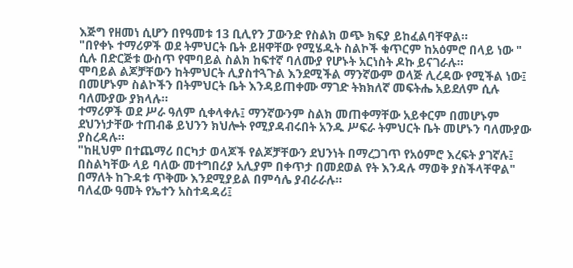እጅግ የዘመነ ሲሆን በየዓመቱ 13 ቢሊየን ፓውንድ የስልክ ወጭ ክፍያ ይከፈልባቸዋል።
"በየቀኑ ተማሪዎች ወደ ትምህርት ቤት ይዘዋቸው የሚሄዱት ስልኮች ቁጥርም ከአዕምሮ በላይ ነው " ሲሉ በድርጅቱ ውስጥ የሞባይል ስልክ ከፍተኛ ባለሙያ የሆኑት አርነስት ዶኩ ይናገራሉ።
ሞባይል ልጆቻቸውን ከትምህርት ሊያስተጓጉል እንደሚችል ማንኛውም ወላጅ ሊረዳው የሚችል ነው፤ በመሆኑም ስልኮችን በትምህርት ቤት እንዳይጠቀሙ ማገድ ትክክለኛ መፍትሔ አይደለም ሲሉ ባለሙያው ያክላሉ።
ተማሪዎች ወደ ሥራ ዓለም ሲቀላቀሉ፤ ማንኛውንም ስልክ መጠቀማቸው አይቀርም በመሆኑም ደህንነታቸው ተጠብቆ ይህንን ክህሎት የሚያዳብሩበት አንዱ ሥፍራ ትምህርት ቤት መሆኑን ባለሙያው ያስረዳሉ።
"ከዚህም በተጨማሪ በርካታ ወላጆች የልጆቻቸውን ደህንነት በማረጋገጥ የአዕምሮ እረፍት ያገኛሉ፤ በስልካቸው ላይ ባለው መተግበሪያ አሊያም በቀጥታ በመደወል የት እንዳሉ ማወቅ ያስችላቸዋል" በማለት ከጉዳቱ ጥቅሙ እንደሚያይል በምሳሌ ያብራራሉ።
ባለፈው ዓመት የኤተን አስተዳዳሪ፤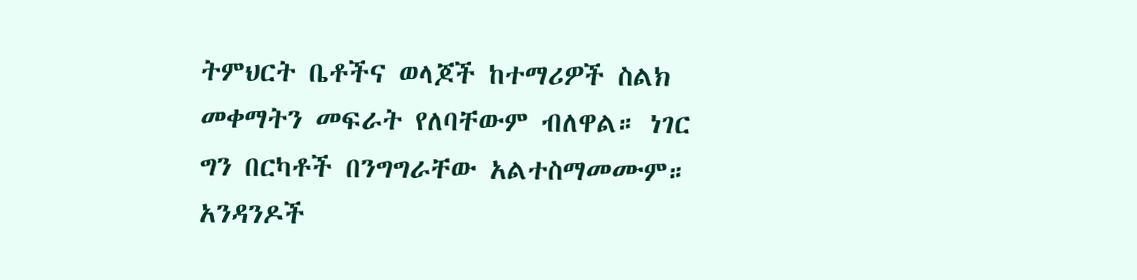ትምህርት ቤቶችና ወላጆች ከተማሪዎች ስልክ መቀማትን መፍራት የለባቸውም ብለዋል። ነገር ግን በርካቶች በንግግራቸው አልተስማመሙም።
አንዳንዶች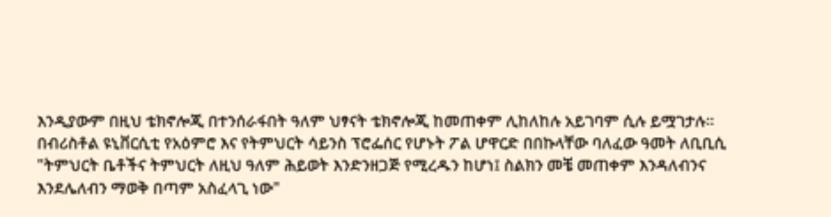እንዲያውም በዚህ ቴክኖሎጂ በተንሰራፋበት ዓለም ህፃናት ቴክኖሎጂ ከመጠቀም ሊከለከሉ አይገባም ሲሉ ይሟገታሉ።
በብሪስቶል ዩኒቨርሲቲ የአዕምሮ እና የትምህርት ሳይንስ ፕሮፌሰር የሆኑት ፖል ሆዋርድ በበኩላቸው ባለፈው ዓመት ለቢቢሲ "ትምህርት ቤቶችና ትምህርት ለዚህ ዓለም ሕይወት እንድንዘጋጅ የሚረዱን ከሆነ፤ ስልክን መቼ መጠቀም እንዳለብንና እንደሌለብን ማወቅ በጣም አስፈላጊ ነው"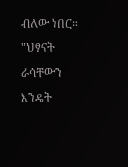ብለው ነበር።
"ህፃናት ራሳቸውን እንዴት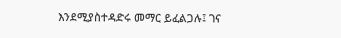እንደሚያስተዳድሩ መማር ይፈልጋሉ፤ ገና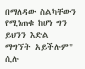በማለዳው ስልካቸውን የሚነጠቁ ከሆነ ግን ይህንን እድል ማግኘት አይችሉም" ሲሉ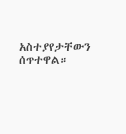አስተያየታቸውን ሰጥተዋል።